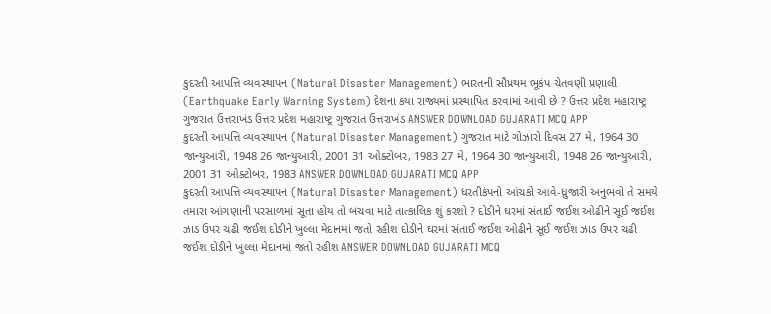કુદરતી આપત્તિ વ્યવસ્થાપન (Natural Disaster Management) ભારતની સૌપ્રથમ ભૂકંપ ચેતવણી પ્રણાલી (Earthquake Early Warning System) દેશના કયા રાજ્યમાં પ્રસ્થાપિત કરવામાં આવી છે ? ઉત્તર પ્રદેશ મહારાષ્ટ્ર ગુજરાત ઉત્તરાખંડ ઉત્તર પ્રદેશ મહારાષ્ટ્ર ગુજરાત ઉત્તરાખંડ ANSWER DOWNLOAD GUJARATI MCQ APP
કુદરતી આપત્તિ વ્યવસ્થાપન (Natural Disaster Management) ગુજરાત માટે ગોઝારો દિવસ 27 મે, 1964 30 જાન્યુઆરી, 1948 26 જાન્યુઆરી, 2001 31 ઓક્ટોબર, 1983 27 મે, 1964 30 જાન્યુઆરી, 1948 26 જાન્યુઆરી, 2001 31 ઓક્ટોબર, 1983 ANSWER DOWNLOAD GUJARATI MCQ APP
કુદરતી આપત્તિ વ્યવસ્થાપન (Natural Disaster Management) ધરતીકંપનો આંચકો આવે-ધ્રુજારી અનુભવો તે સમયે તમારા આંગણાની પરસાળમાં સૂતા હોય તો બચવા માટે તાત્કાલિક શું કરશો ? દોડીને ઘરમાં સંતાઈ જઈશ ઓઢીને સૂઈ જઈશ ઝાડ ઉપર ચઢી જઈશ દોડીને ખુલ્લા મેદાનમાં જતો રહીશ દોડીને ઘરમાં સંતાઈ જઈશ ઓઢીને સૂઈ જઈશ ઝાડ ઉપર ચઢી જઈશ દોડીને ખુલ્લા મેદાનમાં જતો રહીશ ANSWER DOWNLOAD GUJARATI MCQ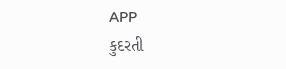APP
કુદરતી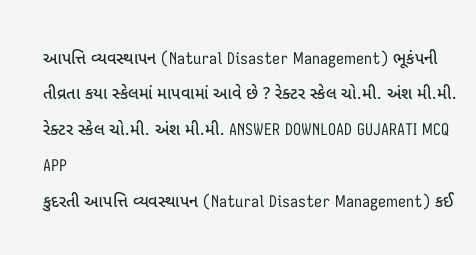આપત્તિ વ્યવસ્થાપન (Natural Disaster Management) ભૂકંપની તીવ્રતા કયા સ્કેલમાં માપવામાં આવે છે ? રેક્ટર સ્કેલ ચો.મી. અંશ મી.મી. રેક્ટર સ્કેલ ચો.મી. અંશ મી.મી. ANSWER DOWNLOAD GUJARATI MCQ APP
કુદરતી આપત્તિ વ્યવસ્થાપન (Natural Disaster Management) કઈ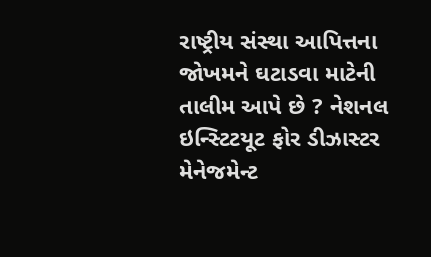રાષ્ટ્રીય સંસ્થા આપિત્તના જોખમને ઘટાડવા માટેની તાલીમ આપે છે ? નેશનલ ઇન્સ્ટિટયૂટ ફોર ડીઝાસ્ટર મેનેજમેન્ટ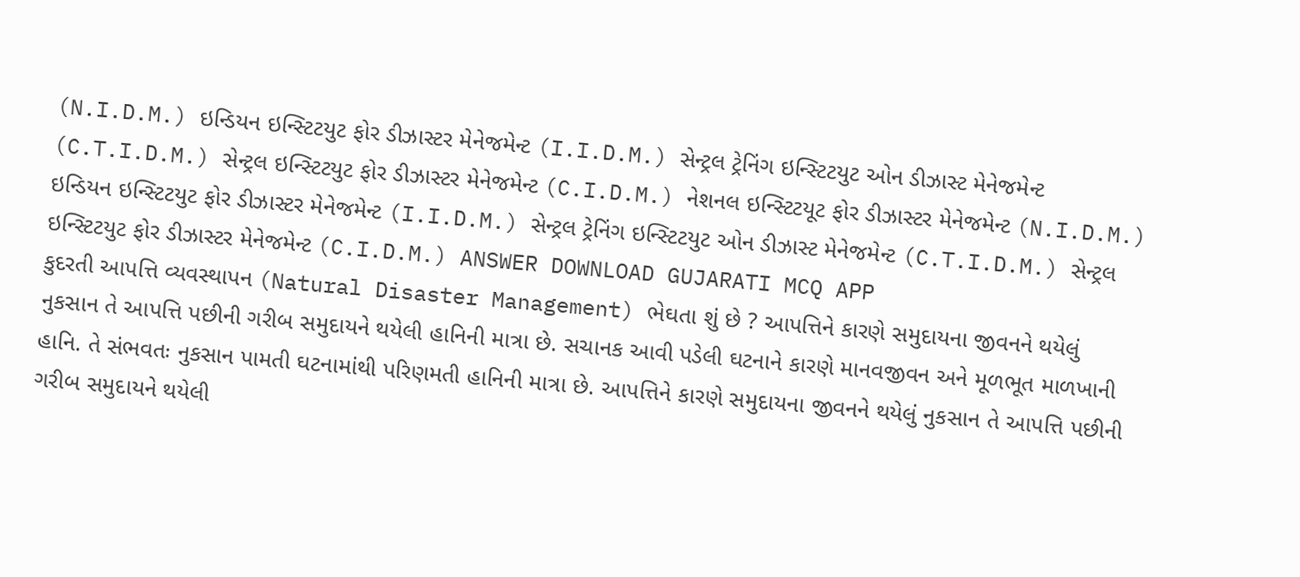(N.I.D.M.) ઇન્ડિયન ઇન્સ્ટિટયુટ ફોર ડીઝાસ્ટર મેનેજમેન્ટ (I.I.D.M.) સેન્ટ્રલ ટ્રેનિંગ ઇન્સ્ટિટયુટ ઓન ડીઝાસ્ટ મેનેજમેન્ટ (C.T.I.D.M.) સેન્ટ્રલ ઇન્સ્ટિટયુટ ફોર ડીઝાસ્ટર મેનેજમેન્ટ (C.I.D.M.) નેશનલ ઇન્સ્ટિટયૂટ ફોર ડીઝાસ્ટર મેનેજમેન્ટ (N.I.D.M.) ઇન્ડિયન ઇન્સ્ટિટયુટ ફોર ડીઝાસ્ટર મેનેજમેન્ટ (I.I.D.M.) સેન્ટ્રલ ટ્રેનિંગ ઇન્સ્ટિટયુટ ઓન ડીઝાસ્ટ મેનેજમેન્ટ (C.T.I.D.M.) સેન્ટ્રલ ઇન્સ્ટિટયુટ ફોર ડીઝાસ્ટર મેનેજમેન્ટ (C.I.D.M.) ANSWER DOWNLOAD GUJARATI MCQ APP
કુદરતી આપત્તિ વ્યવસ્થાપન (Natural Disaster Management) ભેઘતા શું છે ? આપત્તિને કારણે સમુદાયના જીવનને થયેલું નુકસાન તે આપત્તિ પછીની ગરીબ સમુદાયને થયેલી હાનિની માત્રા છે. સચાનક આવી પડેલી ઘટનાને કારણે માનવજીવન અને મૂળભૂત માળખાની હાનિ. તે સંભવતઃ નુકસાન પામતી ઘટનામાંથી પરિણમતી હાનિની માત્રા છે. આપત્તિને કારણે સમુદાયના જીવનને થયેલું નુકસાન તે આપત્તિ પછીની ગરીબ સમુદાયને થયેલી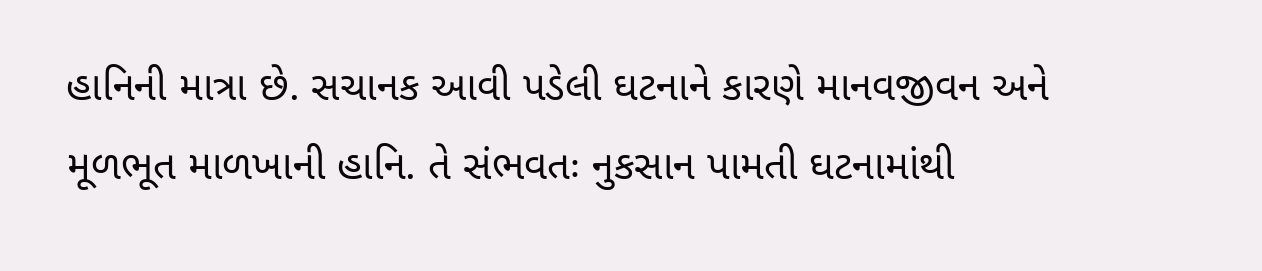હાનિની માત્રા છે. સચાનક આવી પડેલી ઘટનાને કારણે માનવજીવન અને મૂળભૂત માળખાની હાનિ. તે સંભવતઃ નુકસાન પામતી ઘટનામાંથી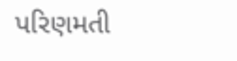પરિણમતી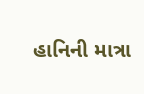હાનિની માત્રા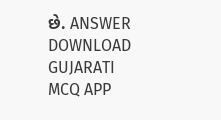છે. ANSWER DOWNLOAD GUJARATI MCQ APP